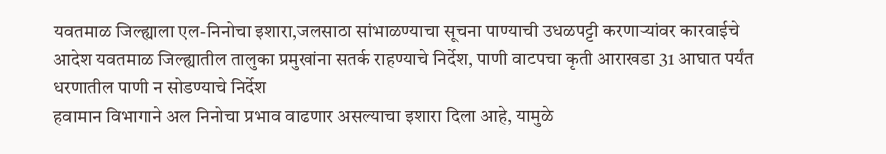यवतमाळ जिल्ह्याला एल-निनोचा इशारा,जलसाठा सांभाळण्याचा सूचना पाण्याची उधळपट्टी करणाऱ्यांवर कारवाईचे आदेश यवतमाळ जिल्ह्यातील तालुका प्रमुखांना सतर्क राहण्याचे निर्देश, पाणी वाटपचा कृती आराखडा 31 आघात पर्यंत धरणातील पाणी न सोडण्याचे निर्देश
हवामान विभागाने अल निनोचा प्रभाव वाढणार असल्याचा इशारा दिला आहे, यामुळे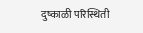दुष्काळी परिस्थिती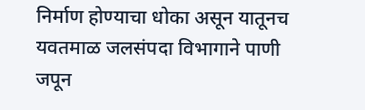निर्माण होण्याचा धोका असून यातूनच यवतमाळ जलसंपदा विभागाने पाणी जपून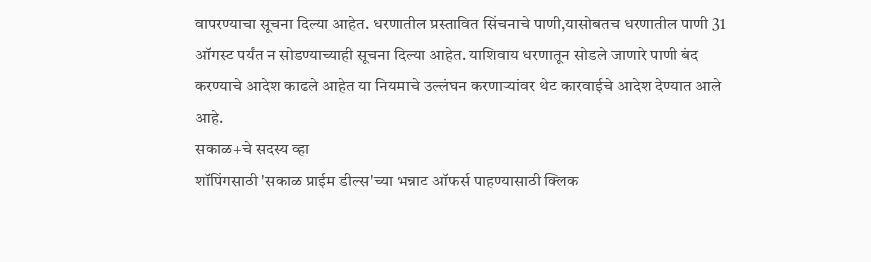वापरण्याचा सूचना दिल्या आहेत. धरणातील प्रस्तावित सिंचनाचे पाणी,यासोबतच धरणातील पाणी 31 ऑगस्ट पर्यंत न सोडण्याच्याही सूचना दिल्या आहेत. याशिवाय धरणातून सोडले जाणारे पाणी बंद करण्याचे आदेश काढले आहेत या नियमाचे उल्लंघन करणाऱ्यांवर थेट कारवाईचे आदेश देण्यात आले आहे.
सकाळ+चे सदस्य व्हा
शॉपिंगसाठी 'सकाळ प्राईम डील्स'च्या भन्नाट ऑफर्स पाहण्यासाठी क्लिक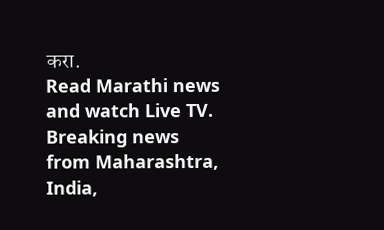करा.
Read Marathi news and watch Live TV. Breaking news from Maharashtra, India,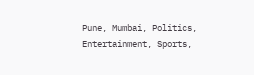Pune, Mumbai, Politics, Entertainment, Sports,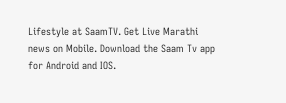Lifestyle at SaamTV. Get Live Marathi news on Mobile. Download the Saam Tv app for Android and IOS.